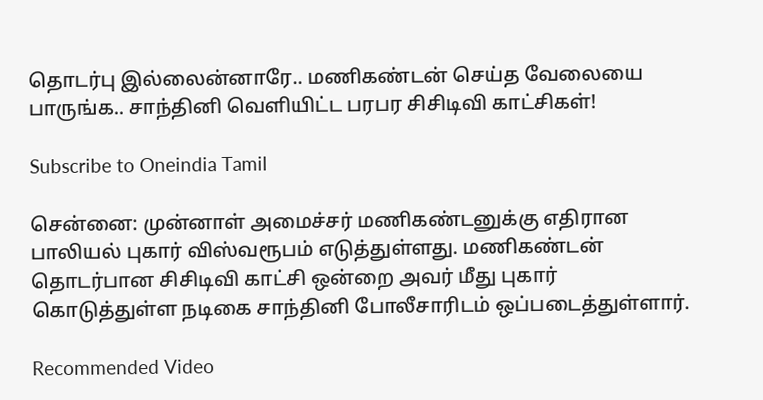தொடர்பு இல்லைன்னாரே.. மணிகண்டன் செய்த வேலையை பாருங்க.. சாந்தினி வெளியிட்ட பரபர சிசிடிவி காட்சிகள்!

Subscribe to Oneindia Tamil

சென்னை: முன்னாள் அமைச்சர் மணிகண்டனுக்கு எதிரான பாலியல் புகார் விஸ்வரூபம் எடுத்துள்ளது. மணிகண்டன் தொடர்பான சிசிடிவி காட்சி ஒன்றை அவர் மீது புகார் கொடுத்துள்ள நடிகை சாந்தினி போலீசாரிடம் ஒப்படைத்துள்ளார்.

Recommended Video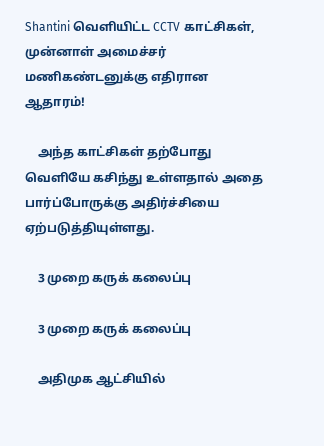Shantini வெளியிட்ட CCTV காட்சிகள், முன்னாள் அமைச்சர் மணிகண்டனுக்கு எதிரான ஆதாரம்!

    அந்த காட்சிகள் தற்போது வெளியே கசிந்து உள்ளதால் அதை பார்ப்போருக்கு அதிர்ச்சியை ஏற்படுத்தியுள்ளது.

    3 முறை கருக் கலைப்பு

    3 முறை கருக் கலைப்பு

    அதிமுக ஆட்சியில்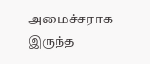அமைச்சராக இருந்த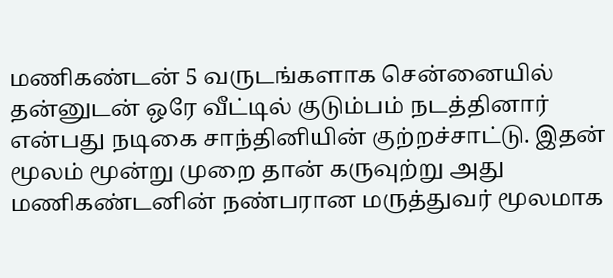மணிகண்டன் 5 வருடங்களாக சென்னையில் தன்னுடன் ஒரே வீட்டில் குடும்பம் நடத்தினார் என்பது நடிகை சாந்தினியின் குற்றச்சாட்டு. இதன் மூலம் மூன்று முறை தான் கருவுற்று அது மணிகண்டனின் நண்பரான மருத்துவர் மூலமாக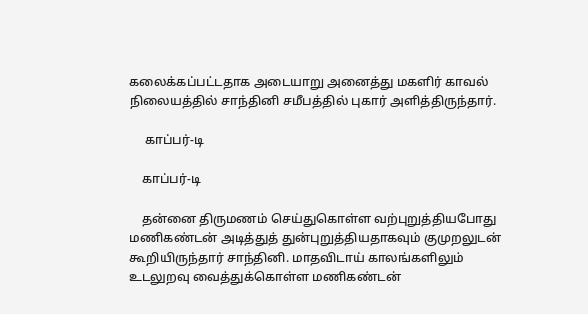கலைக்கப்பட்டதாக அடையாறு அனைத்து மகளிர் காவல் நிலையத்தில் சாந்தினி சமீபத்தில் புகார் அளித்திருந்தார்.

     காப்பர்-டி

    காப்பர்-டி

    தன்னை திருமணம் செய்துகொள்ள வற்புறுத்தியபோது மணிகண்டன் அடித்துத் துன்புறுத்தியதாகவும் குமுறலுடன் கூறியிருந்தார் சாந்தினி. மாதவிடாய் காலங்களிலும் உடலுறவு வைத்துக்கொள்ள மணிகண்டன்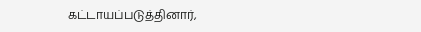கட்டாயப்படுத்தினார்,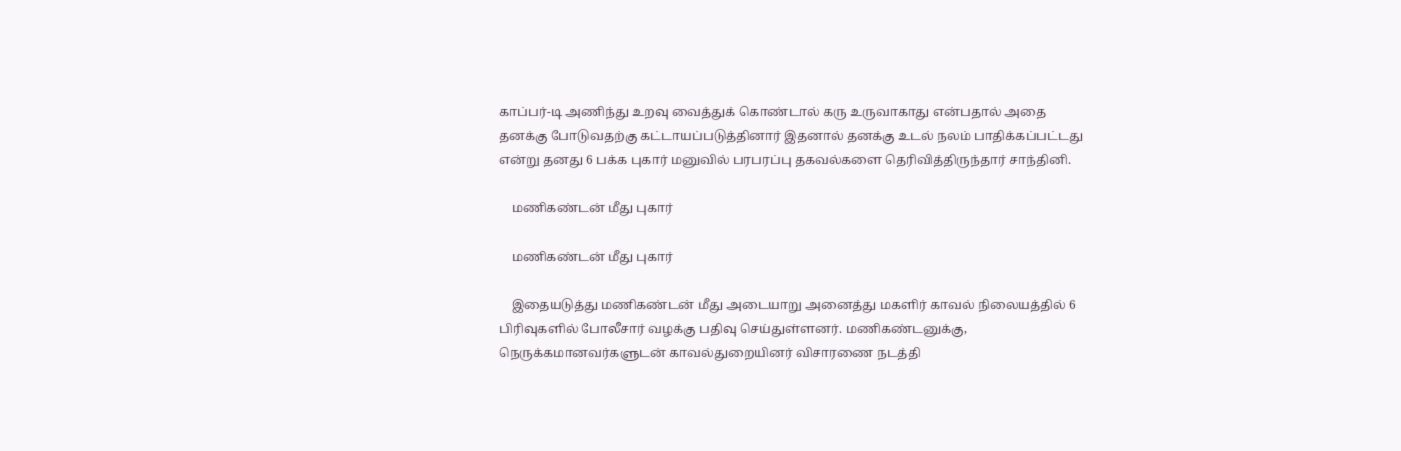காப்பர்-டி அணிந்து உறவு வைத்துக் கொண்டால் கரு உருவாகாது என்பதால் அதை தனக்கு போடுவதற்கு கட்டாயப்படுத்தினார் இதனால் தனக்கு உடல் நலம் பாதிக்கப்பட்டது என்று தனது 6 பக்க புகார் மனுவில் பரபரப்பு தகவல்களை தெரிவித்திருந்தார் சாந்தினி.

    மணிகண்டன் மீது புகார்

    மணிகண்டன் மீது புகார்

    இதையடுத்து மணிகண்டன் மீது அடையாறு அனைத்து மகளிர் காவல் நிலையத்தில் 6 பிரிவுகளில் போலீசார் வழக்கு பதிவு செய்துள்ளனர். மணிகண்டனுக்கு, நெருக்கமானவர்களுடன் காவல்துறையினர் விசாரணை நடத்தி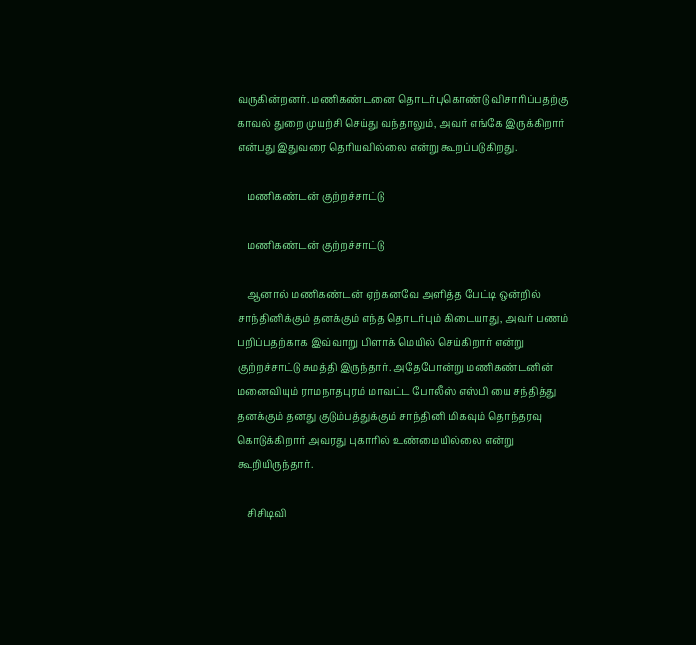வருகின்றனர். மணிகண்டனை தொடர்புகொண்டு விசாரிப்பதற்கு காவல் துறை முயற்சி செய்து வந்தாலும், அவர் எங்கே இருக்கிறார் என்பது இதுவரை தெரியவில்லை என்று கூறப்படுகிறது.

    மணிகண்டன் குற்றச்சாட்டு

    மணிகண்டன் குற்றச்சாட்டு

    ஆனால் மணிகண்டன் ஏற்கனவே அளித்த பேட்டி ஒன்றில் சாந்தினிக்கும் தனக்கும் எந்த தொடர்பும் கிடையாது, அவர் பணம் பறிப்பதற்காக இவ்வாறு பிளாக் மெயில் செய்கிறார் என்று குற்றச்சாட்டு சுமத்தி இருந்தார். அதேபோன்று மணிகண்டனின் மனைவியும் ராமநாதபுரம் மாவட்ட போலீஸ் எஸ்பி யை சந்தித்து தனக்கும் தனது குடும்பத்துக்கும் சாந்தினி மிகவும் தொந்தரவு கொடுக்கிறார் அவரது புகாரில் உண்மையில்லை என்று கூறியிருந்தார்.

    சிசிடிவி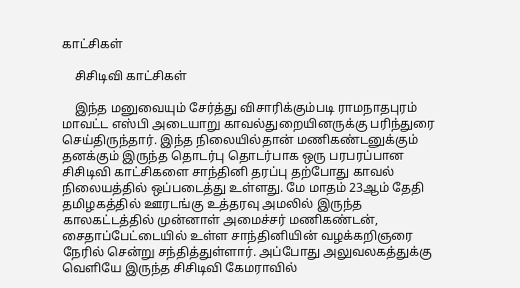காட்சிகள்

    சிசிடிவி காட்சிகள்

    இந்த மனுவையும் சேர்த்து விசாரிக்கும்படி ராமநாதபுரம் மாவட்ட எஸ்பி அடையாறு காவல்துறையினருக்கு பரிந்துரை செய்திருந்தார். இந்த நிலையில்தான் மணிகண்டனுக்கும் தனக்கும் இருந்த தொடர்பு தொடர்பாக ஒரு பரபரப்பான சிசிடிவி காட்சிகளை சாந்தினி தரப்பு தற்போது காவல் நிலையத்தில் ஒப்படைத்து உள்ளது. மே மாதம் 23ஆம் தேதி தமிழகத்தில் ஊரடங்கு உத்தரவு அமலில் இருந்த காலகட்டத்தில் முன்னாள் அமைச்சர் மணிகண்டன், சைதாப்பேட்டையில் உள்ள சாந்தினியின் வழக்கறிஞரை நேரில் சென்று சந்தித்துள்ளார். அப்போது அலுவலகத்துக்கு வெளியே இருந்த சிசிடிவி கேமராவில்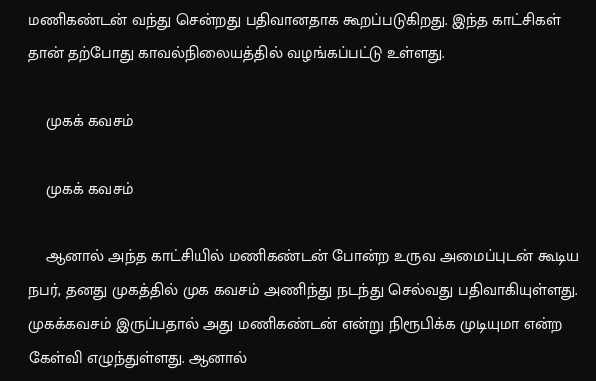மணிகண்டன் வந்து சென்றது பதிவானதாக கூறப்படுகிறது. இந்த காட்சிகள் தான் தற்போது காவல்நிலையத்தில் வழங்கப்பட்டு உள்ளது.

    முகக் கவசம்

    முகக் கவசம்

    ஆனால் அந்த காட்சியில் மணிகண்டன் போன்ற உருவ அமைப்புடன் கூடிய நபர், தனது முகத்தில் முக கவசம் அணிந்து நடந்து செல்வது பதிவாகியுள்ளது. முகக்கவசம் இருப்பதால் அது மணிகண்டன் என்று நிரூபிக்க முடியுமா என்ற கேள்வி எழுந்துள்ளது. ஆனால்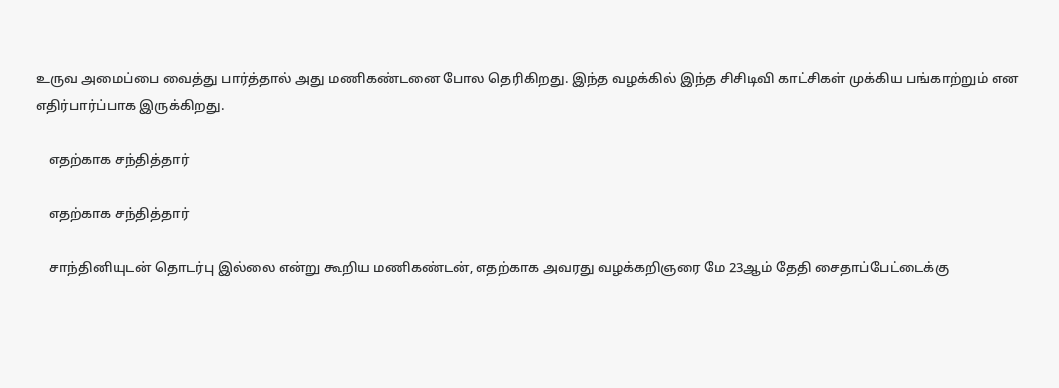உருவ அமைப்பை வைத்து பார்த்தால் அது மணிகண்டனை போல தெரிகிறது. இந்த வழக்கில் இந்த சிசிடிவி காட்சிகள் முக்கிய பங்காற்றும் என எதிர்பார்ப்பாக இருக்கிறது.

    எதற்காக சந்தித்தார்

    எதற்காக சந்தித்தார்

    சாந்தினியுடன் தொடர்பு இல்லை என்று கூறிய மணிகண்டன், எதற்காக அவரது வழக்கறிஞரை மே 23ஆம் தேதி சைதாப்பேட்டைக்கு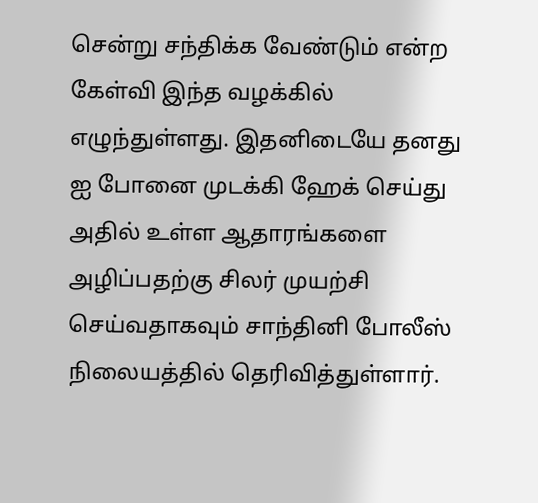சென்று சந்திக்க வேண்டும் என்ற கேள்வி இந்த வழக்கில் எழுந்துள்ளது. இதனிடையே தனது ஐ போனை முடக்கி ஹேக் செய்து அதில் உள்ள ஆதாரங்களை அழிப்பதற்கு சிலர் முயற்சி செய்வதாகவும் சாந்தினி போலீஸ் நிலையத்தில் தெரிவித்துள்ளார்.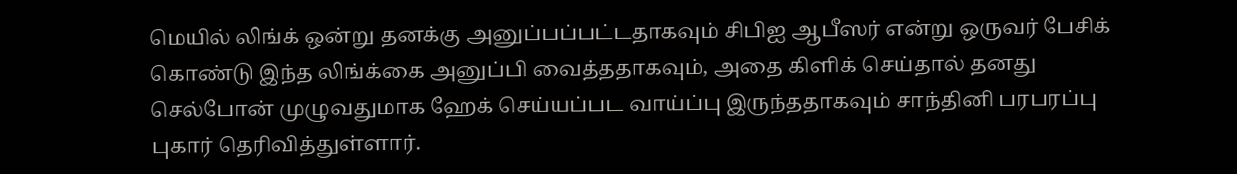மெயில் லிங்க் ஒன்று தனக்கு அனுப்பப்பட்டதாகவும் சிபிஐ ஆபீஸர் என்று ஒருவர் பேசிக் கொண்டு இந்த லிங்க்கை அனுப்பி வைத்ததாகவும், அதை கிளிக் செய்தால் தனது செல்போன் முழுவதுமாக ஹேக் செய்யப்பட வாய்ப்பு இருந்ததாகவும் சாந்தினி பரபரப்பு புகார் தெரிவித்துள்ளார்.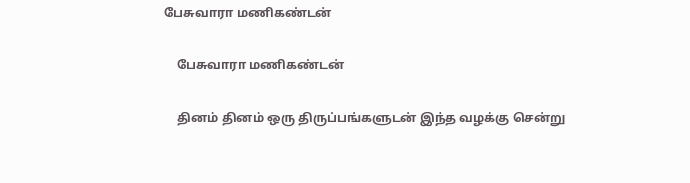பேசுவாரா மணிகண்டன்

    பேசுவாரா மணிகண்டன்

    தினம் தினம் ஒரு திருப்பங்களுடன் இந்த வழக்கு சென்று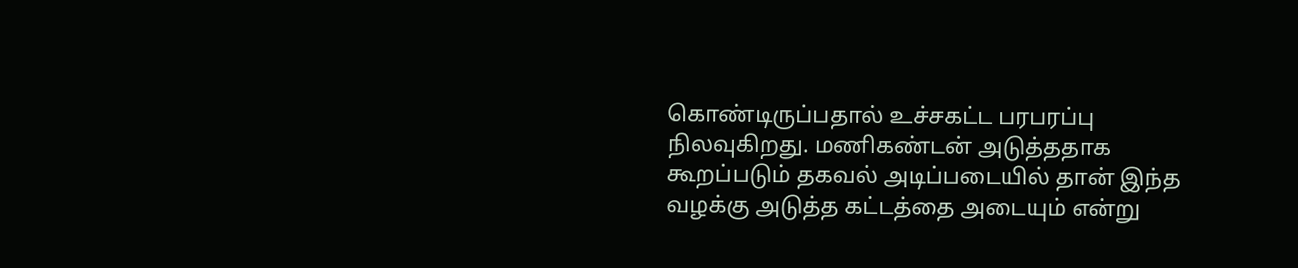கொண்டிருப்பதால் உச்சகட்ட பரபரப்பு நிலவுகிறது. மணிகண்டன் அடுத்ததாக கூறப்படும் தகவல் அடிப்படையில் தான் இந்த வழக்கு அடுத்த கட்டத்தை அடையும் என்று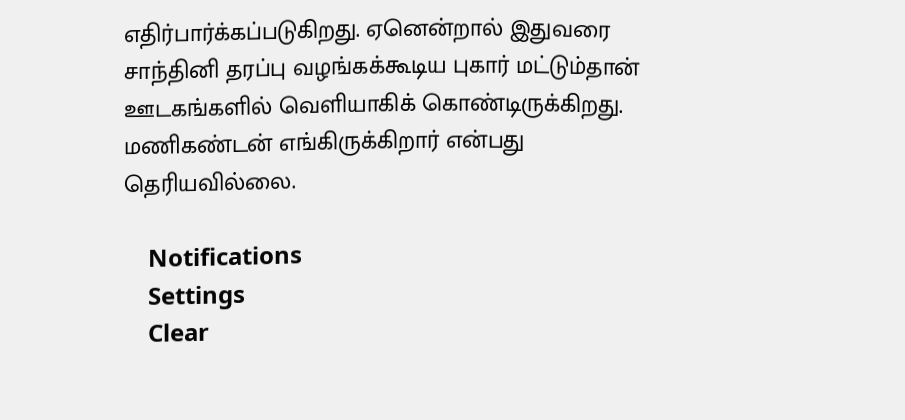எதிர்பார்க்கப்படுகிறது. ஏனென்றால் இதுவரை சாந்தினி தரப்பு வழங்கக்கூடிய புகார் மட்டும்தான் ஊடகங்களில் வெளியாகிக் கொண்டிருக்கிறது. மணிகண்டன் எங்கிருக்கிறார் என்பது தெரியவில்லை.

    Notifications
    Settings
    Clear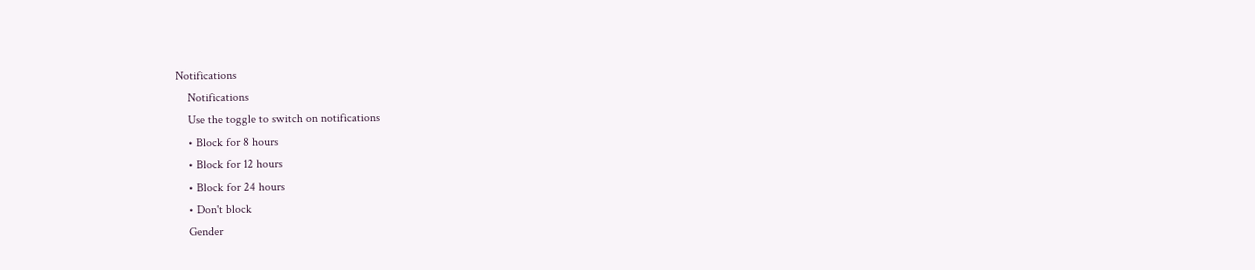Notifications
    Notifications
    Use the toggle to switch on notifications
    • Block for 8 hours
    • Block for 12 hours
    • Block for 24 hours
    • Don't block
    Gender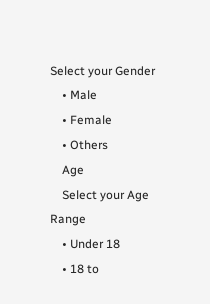Select your Gender
    • Male
    • Female
    • Others
    Age
    Select your Age Range
    • Under 18
    • 18 to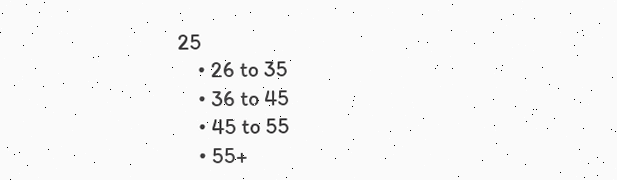25
    • 26 to 35
    • 36 to 45
    • 45 to 55
    • 55+